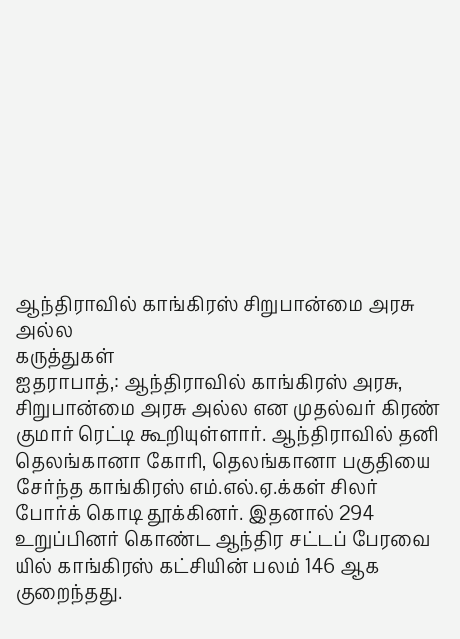ஆந்திராவில் காங்கிரஸ் சிறுபான்மை அரசு அல்ல
கருத்துகள்
ஐதராபாத்,: ஆந்திராவில் காங்கிரஸ் அரசு, சிறுபான்மை அரசு அல்ல என முதல்வர் கிரண் குமார் ரெட்டி கூறியுள்ளார். ஆந்திராவில் தனி தெலங்கானா கோரி, தெலங்கானா பகுதியை சேர்ந்த காங்கிரஸ் எம்.எல்.ஏ.க்கள் சிலர் போர்க் கொடி தூக்கினர். இதனால் 294 உறுப்பினர் கொண்ட ஆந்திர சட்டப் பேரவை யில் காங்கிரஸ் கட்சியின் பலம் 146 ஆக குறைந்தது.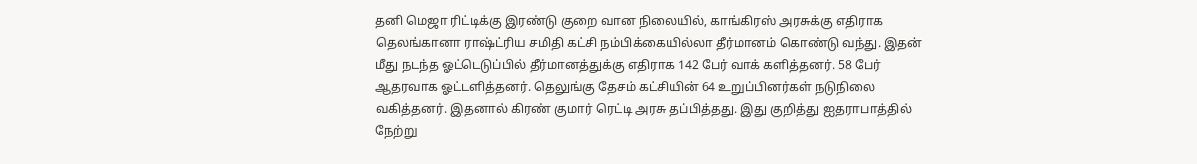தனி மெஜா ரிட்டிக்கு இரண்டு குறை வான நிலையில், காங்கிரஸ் அரசுக்கு எதிராக தெலங்கானா ராஷ்ட்ரிய சமிதி கட்சி நம்பிக்கையில்லா தீர்மானம் கொண்டு வந்து. இதன் மீது நடந்த ஓட்டெடுப்பில் தீர்மானத்துக்கு எதிராக 142 பேர் வாக் களித்தனர். 58 பேர் ஆதரவாக ஓட்டளித்தனர். தெலுங்கு தேசம் கட்சியின் 64 உறுப்பினர்கள் நடுநிலை வகித்தனர். இதனால் கிரண் குமார் ரெட்டி அரசு தப்பித்தது. இது குறித்து ஐதராபாத்தில் நேற்று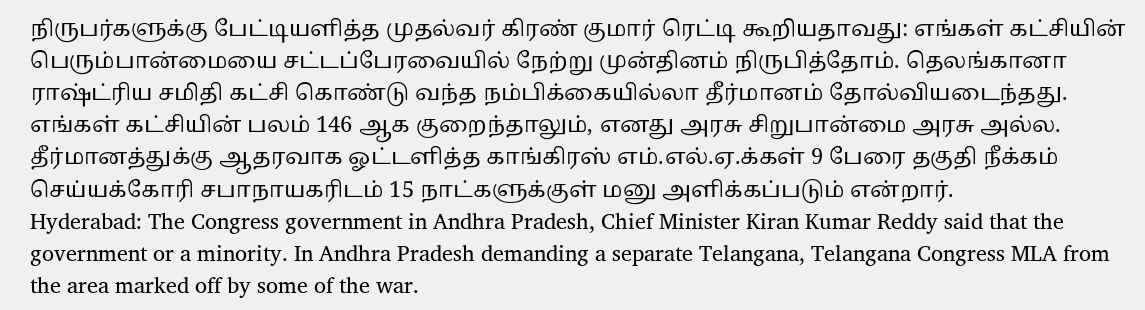நிருபர்களுக்கு பேட்டியளித்த முதல்வர் கிரண் குமார் ரெட்டி கூறியதாவது: எங்கள் கட்சியின் பெரும்பான்மையை சட்டப்பேரவையில் நேற்று முன்தினம் நிருபித்தோம். தெலங்கானா ராஷ்ட்ரிய சமிதி கட்சி கொண்டு வந்த நம்பிக்கையில்லா தீர்மானம் தோல்வியடைந்தது. எங்கள் கட்சியின் பலம் 146 ஆக குறைந்தாலும், எனது அரசு சிறுபான்மை அரசு அல்ல. தீர்மானத்துக்கு ஆதரவாக ஓட்டளித்த காங்கிரஸ் எம்.எல்.ஏ.க்கள் 9 பேரை தகுதி நீக்கம் செய்யக்கோரி சபாநாயகரிடம் 15 நாட்களுக்குள் மனு அளிக்கப்படும் என்றார்.
Hyderabad: The Congress government in Andhra Pradesh, Chief Minister Kiran Kumar Reddy said that the government or a minority. In Andhra Pradesh demanding a separate Telangana, Telangana Congress MLA from the area marked off by some of the war.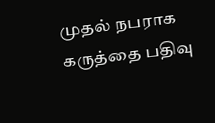முதல் நபராக கருத்தை பதிவு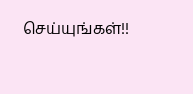செய்யுங்கள்!!